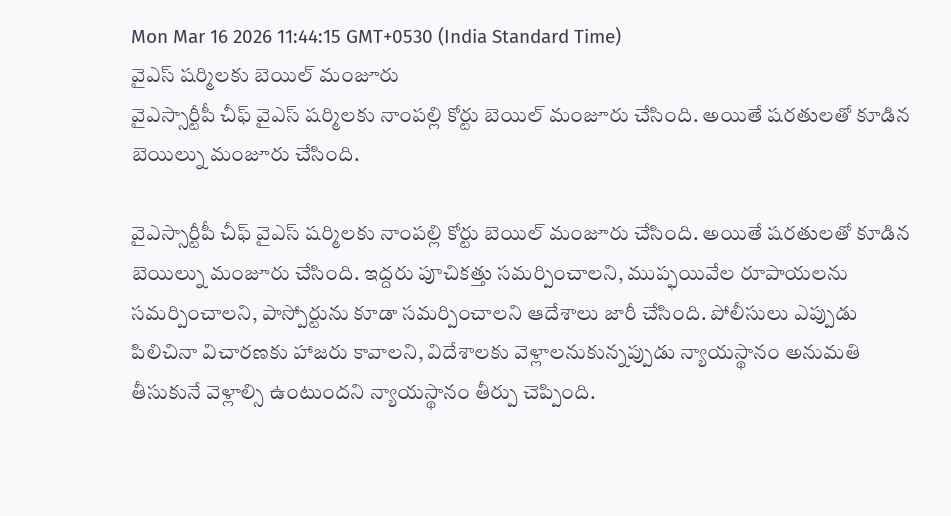Mon Mar 16 2026 11:44:15 GMT+0530 (India Standard Time)
వైఎస్ షర్మిలకు బెయిల్ మంజూరు
వైఎస్సార్టీపీ చీఫ్ వైఎస్ షర్మిలకు నాంపల్లి కోర్టు బెయిల్ మంజూరు చేసింది. అయితే షరతులతో కూడిన బెయిల్ను మంజూరు చేసింది.

వైఎస్సార్టీపీ చీఫ్ వైఎస్ షర్మిలకు నాంపల్లి కోర్టు బెయిల్ మంజూరు చేసింది. అయితే షరతులతో కూడిన బెయిల్ను మంజూరు చేసింది. ఇద్దరు పూచికత్తు సమర్పించాలని, ముప్ఫయివేల రూపాయలను సమర్పించాలని, పాస్పోర్టును కూడా సమర్పించాలని ఆదేశాలు జారీ చేసింది. పోలీసులు ఎప్పుడు పిలిచినా విచారణకు హాజరు కావాలని, విదేశాలకు వెళ్లాలనుకున్నప్పుడు న్యాయస్థానం అనుమతి తీసుకునే వెళ్లాల్సి ఉంటుందని న్యాయస్థానం తీర్పు చెప్పింది.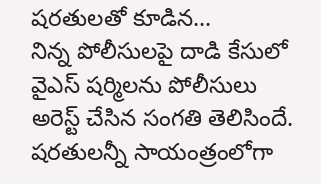షరతులతో కూడిన...
నిన్న పోలీసులపై దాడి కేసులో వైఎస్ షర్మిలను పోలీసులు అరెస్ట్ చేసిన సంగతి తెలిసిందే. షరతులన్నీ సాయంత్రంలోగా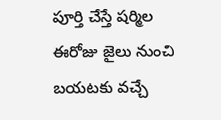పూర్తి చేస్తే షర్మిల ఈరోజు జైలు నుంచి బయటకు వచ్చే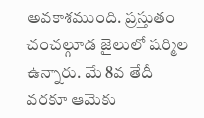అవకాశముంది. ప్రస్తుతం చంచల్గూడ జైలులో షర్మిల ఉన్నారు. మే 8వ తేదీ వరకూ ఆమెకు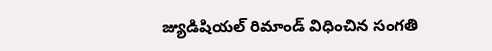జ్యుడిషియల్ రిమాండ్ విధించిన సంగతి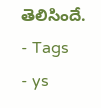తెలిసిందే.
- Tags
- ys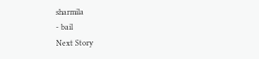sharmila
- bail
Next Story